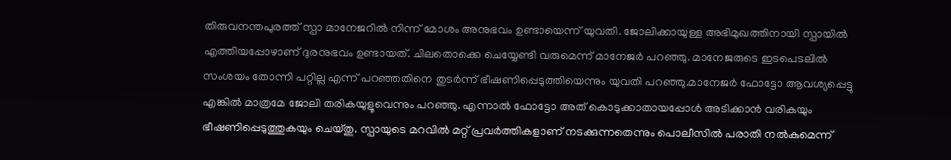തിരുവനന്തപുരത്ത് സ്പാ മാനേജറിൽ നിന്ന് മോശം അനുഭവം ഉണ്ടായെന്ന് യുവതി. ജോലിക്കായുള്ള അഭിമുഖത്തിനായി സ്പായിൽ എത്തിയപ്പോഴാണ് ദുരനുഭവം ഉണ്ടായത്. ചിലതൊക്കെ ചെയ്യേണ്ടി വരുമെന്ന് മാനേജർ പറഞ്ഞു. മാനേജരുടെ ഇടപെടലിൽ സംശയം തോന്നി പറ്റില്ല എന്ന് പറഞ്ഞതിനെ തുടർന്ന് ഭീഷണിപ്പെടുത്തിയെന്നും യുവതി പറഞ്ഞു.മാനേജർ ഫോട്ടോ ആവശ്യപ്പെട്ടു എങ്കിൽ മാത്രമേ ജോലി തരികയുളൂവെന്നും പറഞ്ഞു. എന്നാൽ ഫോട്ടോ അത് കൊടുക്കാതായപ്പോൾ അടിക്കാൻ വരികയും ഭീഷണിപ്പെടുത്തുകയും ചെയ്തു. സ്പായുടെ മറവിൽ മറ്റ് പ്രവർത്തികളാണ് നടക്കുന്നതെന്നും പൊലീസിൽ പരാതി നൽകുമെന്ന്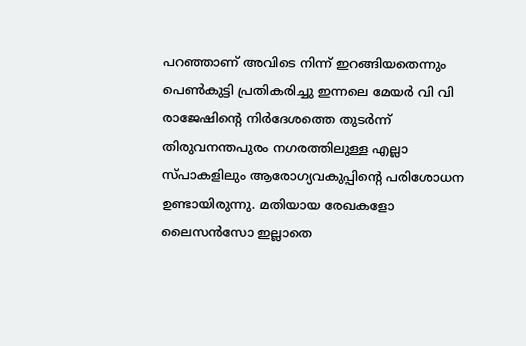പറഞ്ഞാണ് അവിടെ നിന്ന് ഇറങ്ങിയതെന്നും പെൺകുട്ടി പ്രതികരിച്ചു ഇന്നലെ മേയർ വി വി രാജേഷിന്റെ നിർദേശത്തെ തുടർന്ന് തിരുവനന്തപുരം നഗരത്തിലുള്ള എല്ലാ സ്പാകളിലും ആരോഗ്യവകുപ്പിന്റെ പരിശോധന ഉണ്ടായിരുന്നു. മതിയായ രേഖകളോ ലൈസൻസോ ഇല്ലാതെ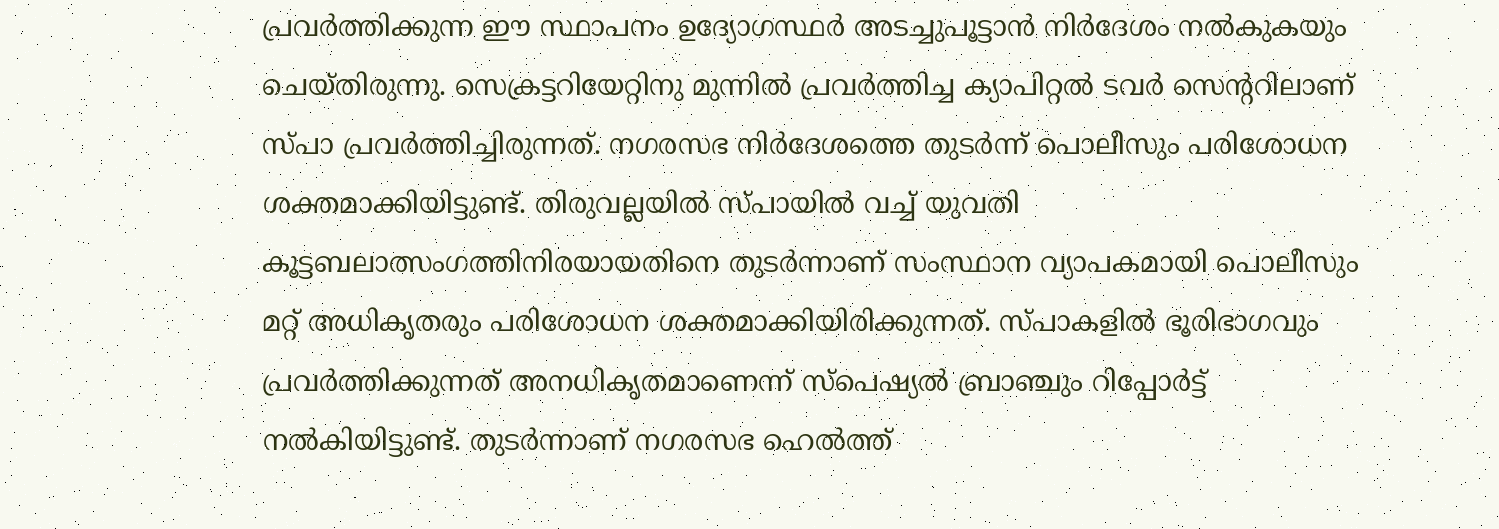പ്രവർത്തിക്കുന്ന ഈ സ്ഥാപനം ഉദ്യോഗസ്ഥർ അടച്ചുപൂട്ടാൻ നിർദേശം നൽകുകയും ചെയ്തിരുന്നു. സെക്രട്ടറിയേറ്റിനു മുന്നിൽ പ്രവർത്തിച്ച ക്യാപിറ്റൽ ടവർ സെന്ററിലാണ് സ്പാ പ്രവർത്തിച്ചിരുന്നത്. നഗരസഭ നിർദേശത്തെ തുടർന്ന് പൊലീസും പരിശോധന ശക്തമാക്കിയിട്ടുണ്ട്. തിരുവല്ലയിൽ സ്പായിൽ വച്ച് യുവതി കൂട്ടബലാത്സംഗത്തിനിരയായതിനെ തുടർന്നാണ് സംസ്ഥാന വ്യാപകമായി പൊലീസും മറ്റ് അധികൃതരും പരിശോധന ശക്തമാക്കിയിരിക്കുന്നത്. സ്പാകളിൽ ഭൂരിഭാഗവും പ്രവർത്തിക്കുന്നത് അനധികൃതമാണെന്ന് സ്പെഷ്യൽ ബ്രാഞ്ചും റിപ്പോർട്ട് നൽകിയിട്ടുണ്ട്. തുടർന്നാണ് നഗരസഭ ഹെൽത്ത്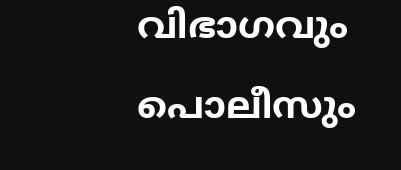വിഭാഗവും പൊലീസും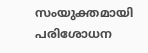സംയുക്തമായി പരിശോധന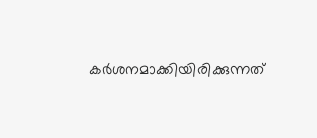കർശനമാക്കിയിരിക്കുന്നത്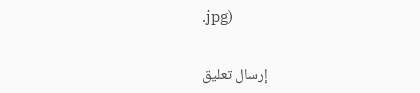.jpg)


إرسال تعليق